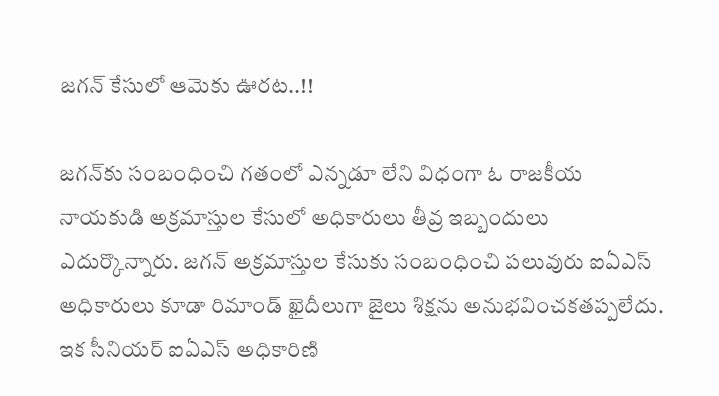జగన్‌ కేసులో ఆమెకు ఊరట..!!

జగన్‌కు సంబంధించి గతంలో ఎన్నడూ లేని విధంగా ఓ రాజకీయ నాయకుడి అక్రమాస్తుల కేసులో అధికారులు తీవ్ర ఇబ్బందులు ఎదుర్కొన్నారు. జగన్‌ అక్రమాస్తుల కేసుకు సంబంధించి పలువురు ఐఏఎస్‌ అధికారులు కూడా రిమాండ్‌ ఖైదీలుగా జైలు శిక్షను అనుభవించకతప్పలేదు. ఇక సీనియర్‌ ఐఏఎస్‌ అధికారిణి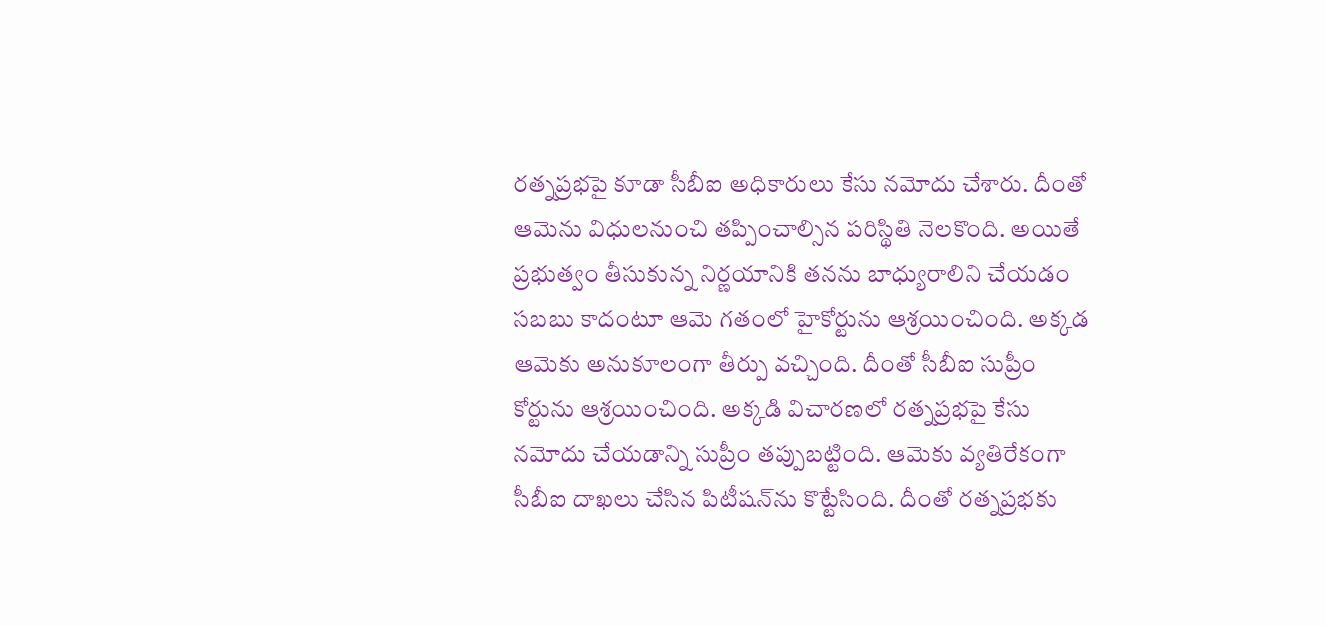రత్నప్రభపై కూడా సీబీఐ అధికారులు కేసు నమోదు చేశారు. దీంతో ఆమెను విధులనుంచి తప్పించాల్సిన పరిస్థితి నెలకొంది. అయితే ప్రభుత్వం తీసుకున్న నిర్ణయానికి తనను బాధ్యురాలిని చేయడం సబబు కాదంటూ ఆమె గతంలో హైకోర్టును ఆశ్రయించింది. అక్కడ ఆమెకు అనుకూలంగా తీర్పు వచ్చింది. దీంతో సీబీఐ సుప్రీం కోర్టును ఆశ్రయించింది. అక్కడి విచారణలో రత్నప్రభపై కేసు నమోదు చేయడాన్ని సుప్రీం తప్పుబట్టింది. ఆమెకు వ్యతిరేకంగా సీబీఐ దాఖలు చేసిన పిటీషన్‌ను కొట్టేసింది. దీంతో రత్నప్రభకు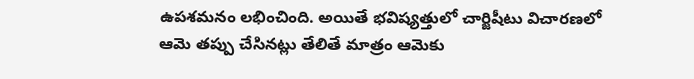ఉపశమనం లభించింది. అయితే భవిష్యత్తులో చార్జిషీటు విచారణలో ఆమె తప్పు చేసినట్లు తేలితే మాత్రం ఆమెకు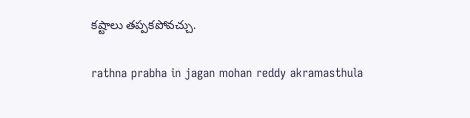కష్టాలు తప్పకపోవచ్చు.

rathna prabha in jagan mohan reddy akramasthula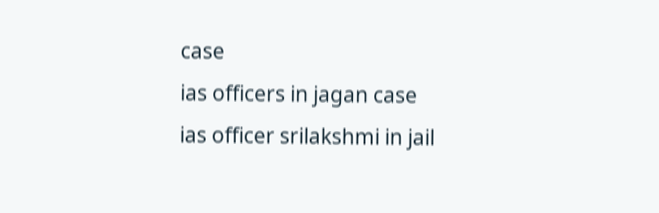case
ias officers in jagan case
ias officer srilakshmi in jail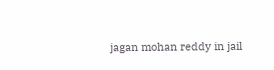jagan mohan reddy in jail